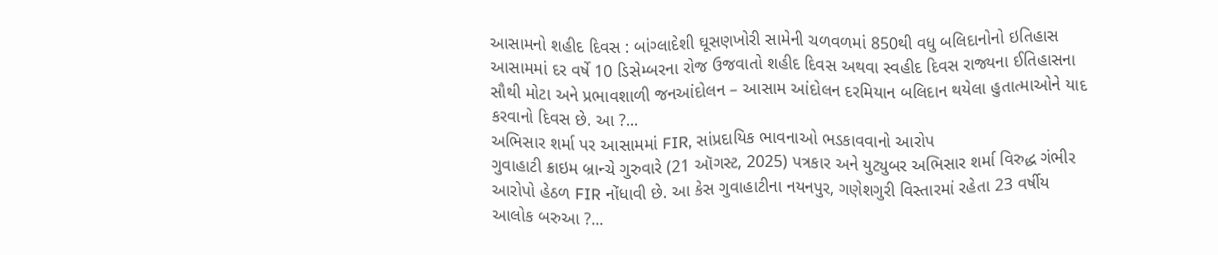આસામનો શહીદ દિવસ : બાંગ્લાદેશી ઘૂસણખોરી સામેની ચળવળમાં 850થી વધુ બલિદાનોનો ઇતિહાસ
આસામમાં દર વર્ષે 10 ડિસેમ્બરના રોજ ઉજવાતો શહીદ દિવસ અથવા સ્વહીદ દિવસ રાજ્યના ઈતિહાસના સૌથી મોટા અને પ્રભાવશાળી જનઆંદોલન – આસામ આંદોલન દરમિયાન બલિદાન થયેલા હુતાત્માઓને યાદ કરવાનો દિવસ છે. આ ?...
અભિસાર શર્મા પર આસામમાં FIR, સાંપ્રદાયિક ભાવનાઓ ભડકાવવાનો આરોપ
ગુવાહાટી ક્રાઇમ બ્રાન્ચે ગુરુવારે (21 ઑગસ્ટ, 2025) પત્રકાર અને યુટ્યુબર અભિસાર શર્મા વિરુદ્ધ ગંભીર આરોપો હેઠળ FIR નોંધાવી છે. આ કેસ ગુવાહાટીના નયનપુર, ગણેશગુરી વિસ્તારમાં રહેતા 23 વર્ષીય આલોક બરુઆ ?...